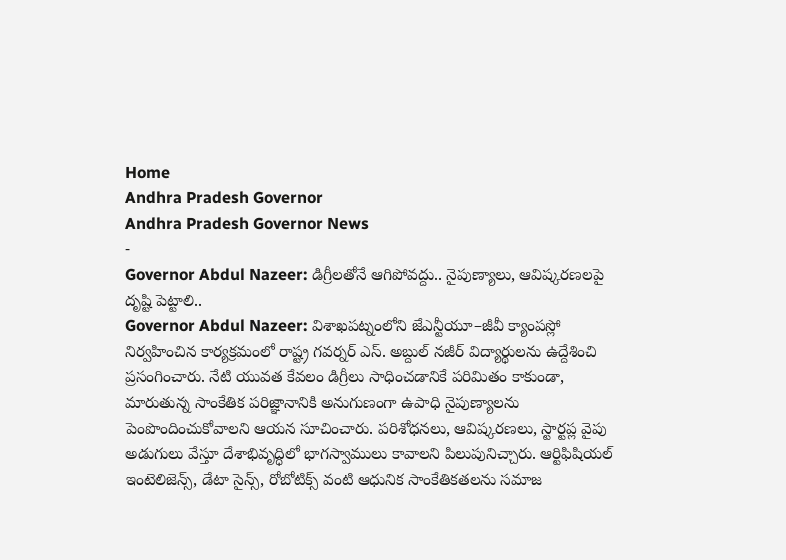Home
Andhra Pradesh Governor
Andhra Pradesh Governor News
-
Governor Abdul Nazeer: డిగ్రీలతోనే ఆగిపోవద్దు.. నైపుణ్యాలు, ఆవిష్కరణలపై దృష్టి పెట్టాలి..
Governor Abdul Nazeer: విశాఖపట్నంలోని జేఎన్టీయూ–జీవీ క్యాంపస్లో నిర్వహించిన కార్యక్రమంలో రాష్ట్ర గవర్నర్ ఎస్. అబ్దుల్ నజీర్ విద్యార్థులను ఉద్దేశించి ప్రసంగించారు. నేటి యువత కేవలం డిగ్రీలు సాధించడానికే పరిమితం కాకుండా, మారుతున్న సాంకేతిక పరిజ్ఞానానికి అనుగుణంగా ఉపాధి నైపుణ్యాలను పెంపొందించుకోవాలని ఆయన సూచించారు. పరిశోధనలు, ఆవిష్కరణలు, స్టార్టప్ల వైపు అడుగులు వేస్తూ దేశాభివృద్ధిలో భాగస్వాములు కావాలని పిలుపునిచ్చారు. ఆర్టిఫిషియల్ ఇంటెలిజెన్స్, డేటా సైన్స్, రోబోటిక్స్ వంటి ఆధునిక సాంకేతికతలను సమాజ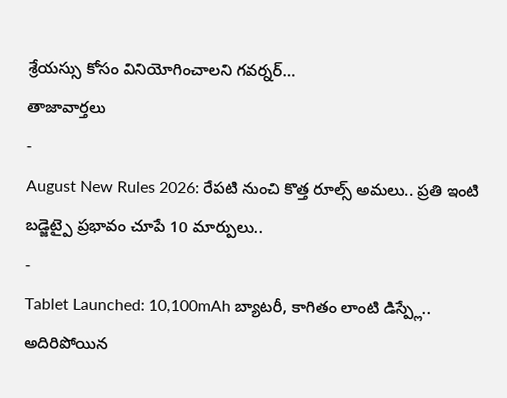శ్రేయస్సు కోసం వినియోగించాలని గవర్నర్…
తాజావార్తలు
-
August New Rules 2026: రేపటి నుంచి కొత్త రూల్స్ అమలు.. ప్రతి ఇంటి బడ్జెట్పై ప్రభావం చూపే 10 మార్పులు..
-
Tablet Launched: 10,100mAh బ్యాటరీ, కాగితం లాంటి డిస్ప్లే.. అదిరిపోయిన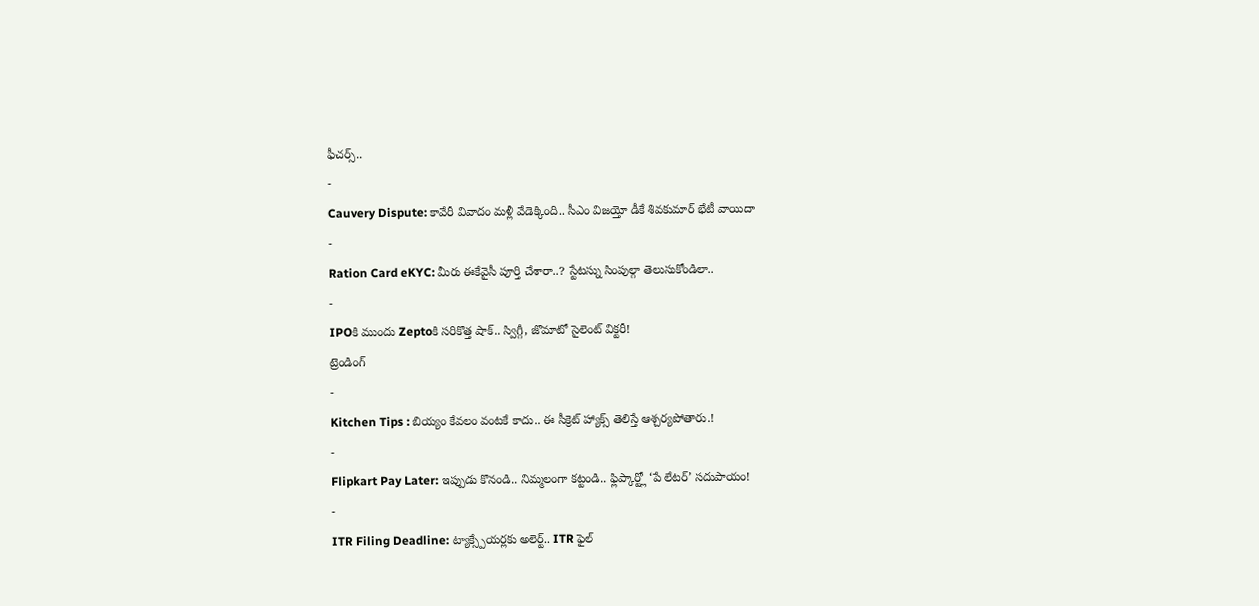ఫీచర్స్..
-
Cauvery Dispute: కావేరీ వివాదం మళ్లీ వేడెక్కింది.. సీఎం విజయ్తో డీకే శివకుమార్ భేటీ వాయిదా
-
Ration Card eKYC: మీరు ఈకేవైసీ పూర్తి చేశారా..? స్టేటస్ను సింపుల్గా తెలుసుకోండిలా..
-
IPOకి ముందు Zeptoకి సరికొత్త షాక్.. స్విగ్గీ, జొమాటో సైలెంట్ విక్టరీ!
ట్రెండింగ్
-
Kitchen Tips : బియ్యం కేవలం వంటకే కాదు.. ఈ సీక్రెట్ హ్యాక్స్ తెలిస్తే ఆశ్చర్యపోతారు.!
-
Flipkart Pay Later: ఇప్పుడు కొనండి.. నిమ్మలంగా కట్టండి.. ఫ్లిప్కార్ట్లో ‘పే లేటర్’ సదుపాయం!
-
ITR Filing Deadline: ట్యాక్స్పేయర్లకు అలెర్ట్.. ITR ఫైల్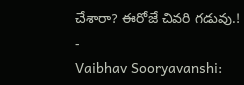చేశారా? ఈరోజే చివరి గడువు.!
-
Vaibhav Sooryavanshi: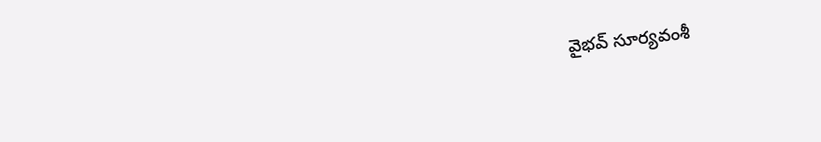వైభవ్ సూర్యవంశీ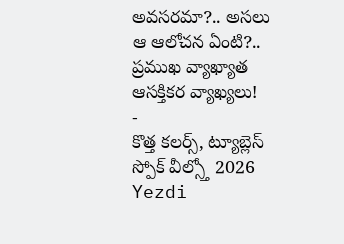అవసరమా?.. అసలు ఆ ఆలోచన ఏంటి?.. ప్రముఖ వ్యాఖ్యాత ఆసక్తికర వ్యాఖ్యలు!
-
కొత్త కలర్స్, ట్యూబ్లెస్ స్పోక్ వీల్స్తో 2026 Yezdi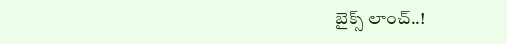బైక్స్ లాంచ్..!